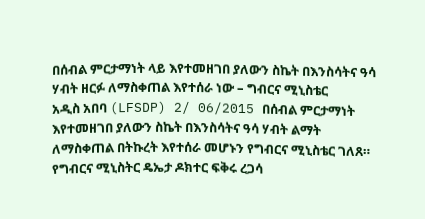በሰብል ምርታማነት ላይ እየተመዘገበ ያለውን ስኬት በእንስሳትና ዓሳ ሃብት ዘርፉ ለማስቀጠል እየተሰራ ነው – ግብርና ሚኒስቴር
አዲስ አበባ (LFSDP) 2/ 06/2015 በሰብል ምርታማነት እየተመዘገበ ያለውን ስኬት በእንስሳትና ዓሳ ሃብት ልማት ለማስቀጠል በትኩረት እየተሰራ መሆኑን የግብርና ሚኒስቴር ገለጸ። የግብርና ሚኒስትር ዴኤታ ዶክተር ፍቅሩ ረጋሳ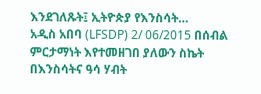እንደገለጹት፤ ኢትዮጵያ የእንስሳት…
አዲስ አበባ (LFSDP) 2/ 06/2015 በሰብል ምርታማነት እየተመዘገበ ያለውን ስኬት በእንስሳትና ዓሳ ሃብት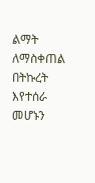ልማት ለማስቀጠል በትኩረት እየተሰራ መሆኑን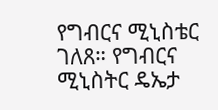የግብርና ሚኒስቴር ገለጸ። የግብርና ሚኒስትር ዴኤታ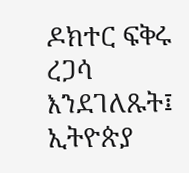ዶክተር ፍቅሩ ረጋሳ እንደገለጹት፤ ኢትዮጵያ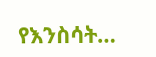የእንስሳት…